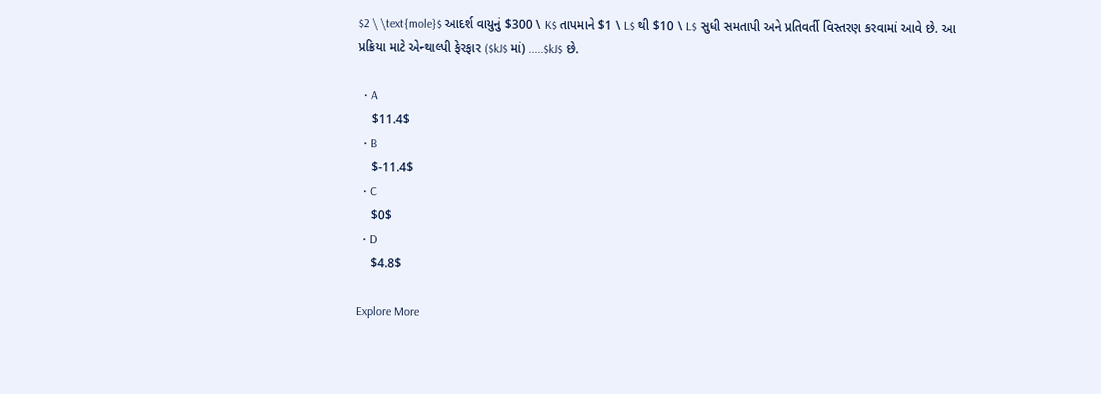$2 \ \text{mole}$ આદર્શ વાયુનું $300 \ K$ તાપમાને $1 \ L$ થી $10 \ L$ સુધી સમતાપી અને પ્રતિવર્તી વિસ્તરણ કરવામાં આવે છે. આ પ્રક્રિયા માટે એન્થાલ્પી ફેરફાર ($kJ$ માં) .....$kJ$ છે.

  • A
    $11.4$
  • B
    $-11.4$
  • C
    $0$
  • D
    $4.8$

Explore More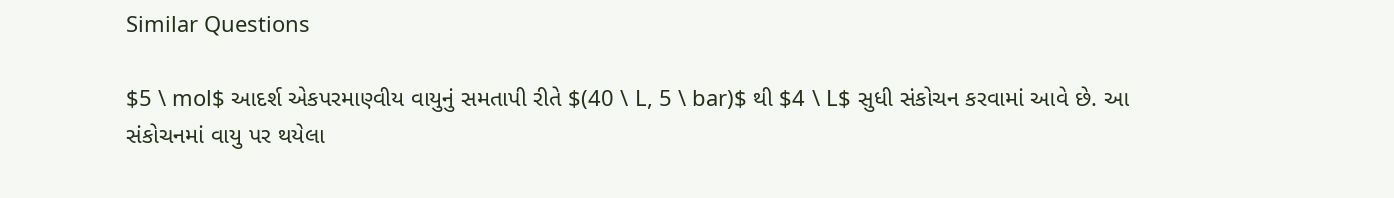Similar Questions

$5 \ mol$ આદર્શ એકપરમાણ્વીય વાયુનું સમતાપી રીતે $(40 \ L, 5 \ bar)$ થી $4 \ L$ સુધી સંકોચન કરવામાં આવે છે. આ સંકોચનમાં વાયુ પર થયેલા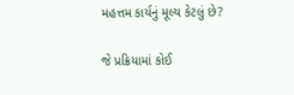મહત્તમ કાર્યનું મૂલ્ય કેટલું છે?

જે પ્રક્રિયામાં કોઈ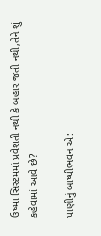ઉષ્મા સિસ્ટમમાં પ્રવેશતી નથી કે બહાર જતી નથી,તેને શું કહેવામાં આવે છે?

પાણીનું બાષ્પીભવન એ: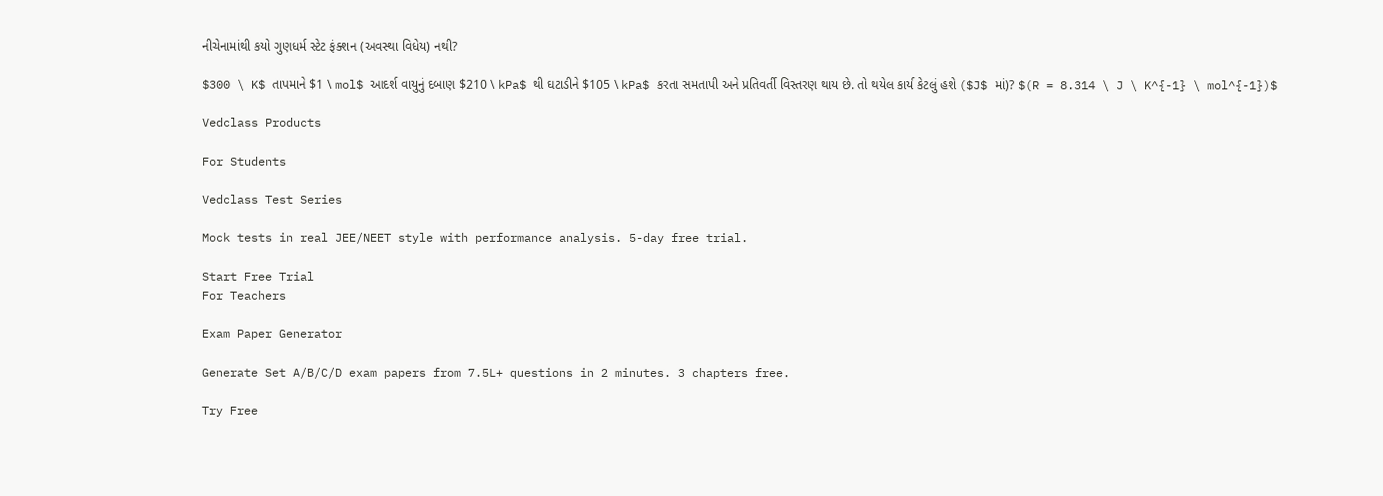નીચેનામાંથી કયો ગુણધર્મ સ્ટેટ ફંક્શન (અવસ્થા વિધેય) નથી?

$300 \ K$ તાપમાને $1 \ mol$ આદર્શ વાયુનું દબાણ $210 \ kPa$ થી ઘટાડીને $105 \ kPa$ કરતા સમતાપી અને પ્રતિવર્તી વિસ્તરણ થાય છે. તો થયેલ કાર્ય કેટલું હશે ($J$ માં)? $(R = 8.314 \ J \ K^{-1} \ mol^{-1})$

Vedclass Products

For Students

Vedclass Test Series

Mock tests in real JEE/NEET style with performance analysis. 5-day free trial.

Start Free Trial
For Teachers

Exam Paper Generator

Generate Set A/B/C/D exam papers from 7.5L+ questions in 2 minutes. 3 chapters free.

Try Free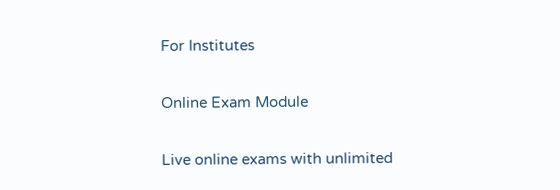For Institutes

Online Exam Module

Live online exams with unlimited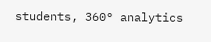students, 360° analytics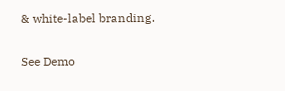& white-label branding.

See Demo